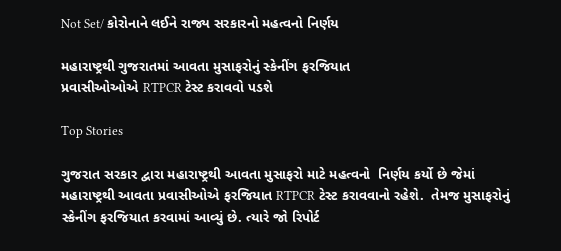Not Set/ કોરોનાને લઈને રાજ્ય સરકારનો મહત્વનો નિર્ણય

મહારાષ્ટ્રથી ગુજરાતમાં આવતા મુસાફરોનું સ્કેનીંગ ફરજિયાત
પ્રવાસીઓઓએ RTPCR ટેસ્ટ કરાવવો પડશે

Top Stories

ગુજરાત સરકાર દ્વારા મહારાષ્ટ્રથી આવતા મુસાફરો માટે મહત્વનો  નિર્ણય કર્યો છે જેમાં મહારાષ્ટ્રથી આવતા પ્રવાસીઓએ ફરજિયાત RTPCR ટેસ્ટ કરાવવાનો રહેશે.  તેમજ મુસાફરોનું સ્કેનીંગ ફરજિયાત કરવામાં આવ્યું છે. ત્યારે જો રિપોર્ટ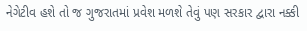નેગેટીવ હશે તો જ ગુજરાતમાં પ્રવેશ મળશે તેવું પણ સરકાર દ્વારા નક્કી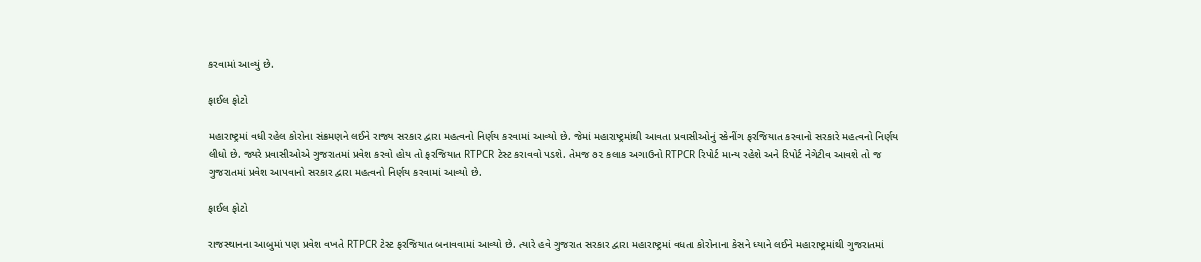કરવામાં આવ્યું છે.

ફાઈલ ફોટો

મહારાષ્ટ્રમાં વધી રહેલ કોરોના સંક્રમણને લઈને રાજ્ય સરકાર દ્વારા મહત્વનો નિર્ણય કરવામાં આવ્યો છે. જેમાં મહારાષ્ટ્રમાંથી આવતા પ્રવાસીઓનું સ્કેનીંગ ફરજિયાત કરવાનો સરકારે મહત્વનો નિર્ણય લીધો છે. જ્યરે પ્રવાસીઓએ ગુજરાતમાં પ્રવેશ કરવો હોય તો ફરજિયાત RTPCR ટેસ્ટ કરાવવો પડશે. તેમજ ૭૨ કલાક અગાઉનો RTPCR રિપોર્ટ માન્ય રહેશે અને રિપોર્ટ નેગેટીવ આવશે તો જ ગુજરાતમાં પ્રવેશ આપવાનો સરકાર દ્વારા મહત્વનો નિર્ણય કરવામાં આવ્યો છે.

ફાઈલ ફોટો

રાજસ્થાનના આબુમાં પણ પ્રવેશ વખતે RTPCR ટેસ્ટ ફરજિયાત બનાવવામાં આવ્યો છે. ત્યારે હવે ગુજરાત સરકાર દ્વારા મહારાષ્ટ્રમાં વધતા કોરોનાના કેસને ધ્યાને લઈને મહારાષ્ટ્રમાંથી ગુજરાતમાં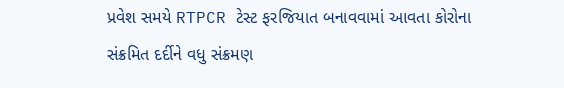પ્રવેશ સમયે RTPCR ટેસ્ટ ફરજિયાત બનાવવામાં આવતા કોરોના સંક્રમિત દર્દીને વધુ સંક્રમણ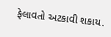ફેલાવતો અટકાવી શકાય.